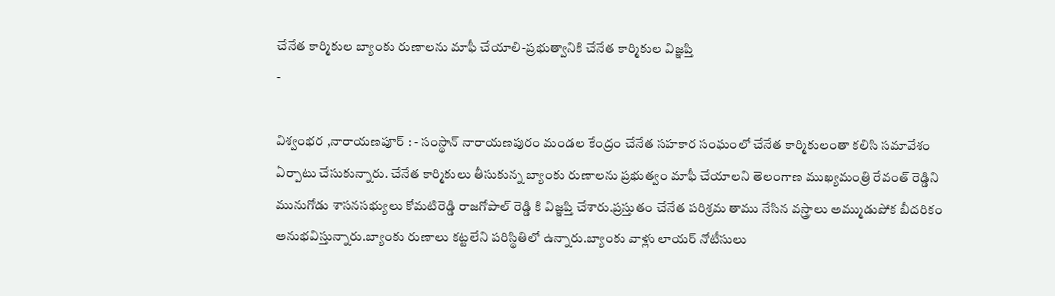చేనేత కార్మికుల బ్యాంకు రుణాలను మాఫీ చేయాలి-ప్రభుత్వానికి చేనేత కార్మికుల విజ్ఞప్తి
-

విశ్వంభర ,నారాయణపూర్ : - సంస్థాన్ నారాయణపురం మండల కేంద్రం చేనేత సహకార సంఘంలో చేనేత కార్మికులంతా కలిసి సమావేశం ఏర్పాటు చేసుకున్నారు. చేనేత కార్మికులు తీసుకున్న బ్యాంకు రుణాలను ప్రభుత్వం మాఫీ చేయాలని తెలంగాణ ముఖ్యమంత్రి రేవంత్ రెడ్డిని మునుగోడు శాసనసభ్యులు కోమటిరెడ్డి రాజగోపాల్ రెడ్డి కి విజ్ఞప్తి చేశారు.ప్రస్తుతం చేనేత పరిశ్రమ తాము నేసిన వస్త్రాలు అమ్ముడుపోక బీదరికం అనుభవిస్తున్నారు.బ్యాంకు రుణాలు కట్టలేని పరిస్థితిలో ఉన్నారు.బ్యాంకు వాళ్లు లాయర్ నోటీసులు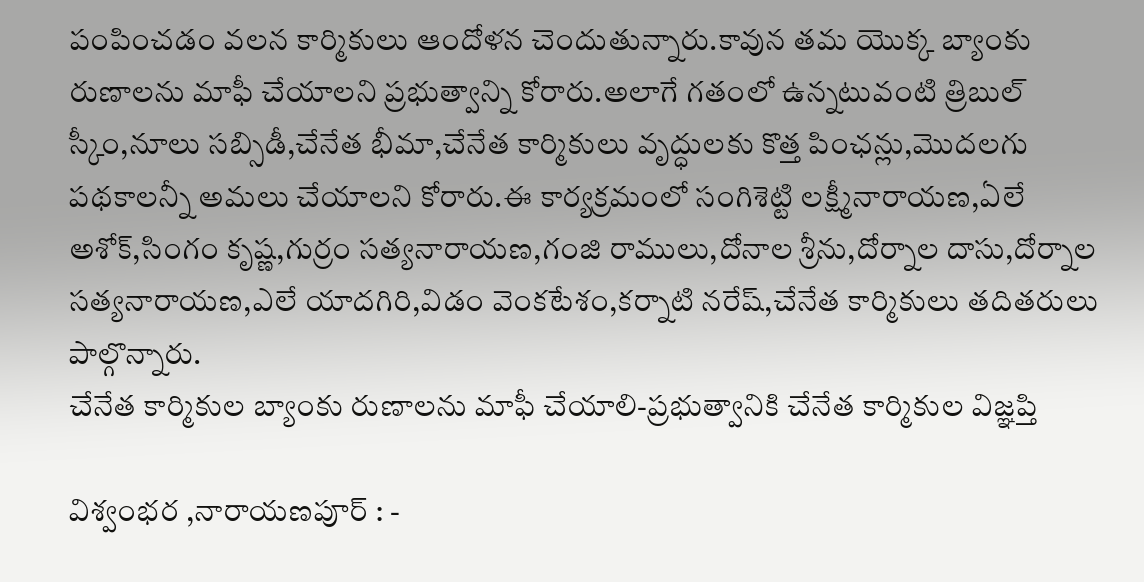పంపించడం వలన కార్మికులు ఆందోళన చెందుతున్నారు.కావున తమ యొక్క బ్యాంకు రుణాలను మాఫీ చేయాలని ప్రభుత్వాన్ని కోరారు.అలాగే గతంలో ఉన్నటువంటి త్రిబుల్ స్కీం,నూలు సబ్సిడీ,చేనేత భీమా,చేనేత కార్మికులు వృద్ధులకు కొత్త పింఛన్లు,మొదలగు పథకాలన్నీ అమలు చేయాలని కోరారు.ఈ కార్యక్రమంలో సంగిశెట్టి లక్ష్మీనారాయణ,ఏలే అశోక్,సింగం కృష్ణ,గుర్రం సత్యనారాయణ,గంజి రాములు,దోనాల శ్రీను,దోర్నాల దాసు,దోర్నాల సత్యనారాయణ,ఎలే యాదగిరి,విడం వెంకటేశం,కర్నాటి నరేష్,చేనేత కార్మికులు తదితరులు పాల్గొన్నారు.
చేనేత కార్మికుల బ్యాంకు రుణాలను మాఫీ చేయాలి-ప్రభుత్వానికి చేనేత కార్మికుల విజ్ఞప్తి

విశ్వంభర ,నారాయణపూర్ : -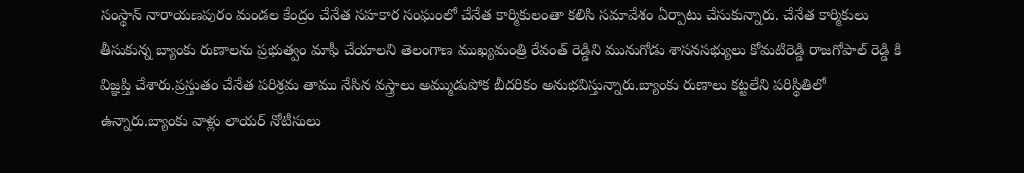సంస్థాన్ నారాయణపురం మండల కేంద్రం చేనేత సహకార సంఘంలో చేనేత కార్మికులంతా కలిసి సమావేశం ఏర్పాటు చేసుకున్నారు. చేనేత కార్మికులు తీసుకున్న బ్యాంకు రుణాలను ప్రభుత్వం మాఫీ చేయాలని తెలంగాణ ముఖ్యమంత్రి రేవంత్ రెడ్డిని మునుగోడు శాసనసభ్యులు కోమటిరెడ్డి రాజగోపాల్ రెడ్డి కి విజ్ఞప్తి చేశారు.ప్రస్తుతం చేనేత పరిశ్రమ తాము నేసిన వస్త్రాలు అమ్ముడుపోక బీదరికం అనుభవిస్తున్నారు.బ్యాంకు రుణాలు కట్టలేని పరిస్థితిలో ఉన్నారు.బ్యాంకు వాళ్లు లాయర్ నోటీసులు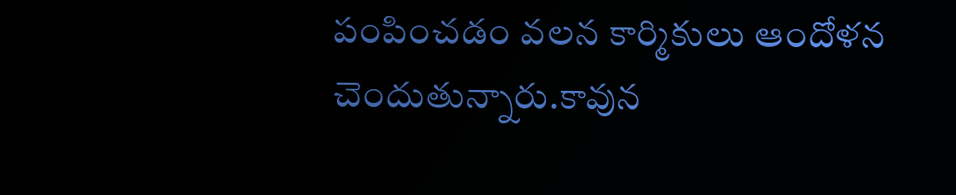పంపించడం వలన కార్మికులు ఆందోళన చెందుతున్నారు.కావున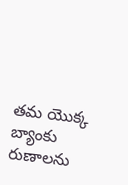తమ యొక్క బ్యాంకు రుణాలను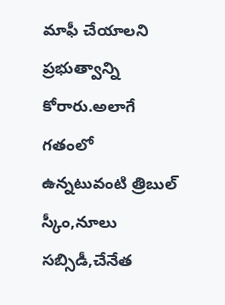మాఫీ చేయాలని ప్రభుత్వాన్ని కోరారు.అలాగే గతంలో ఉన్నటువంటి త్రిబుల్ స్కీం,నూలు సబ్సిడీ,చేనేత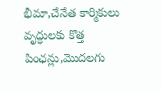భీమా,చేనేత కార్మికులు వృద్ధులకు కొత్త పింఛన్లు,మొదలగు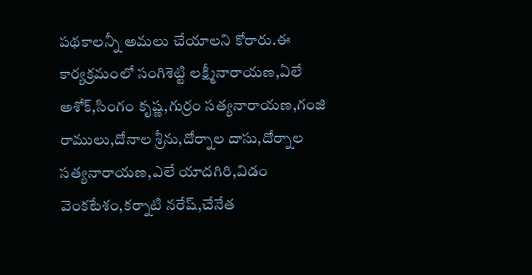పథకాలన్నీ అమలు చేయాలని కోరారు.ఈ కార్యక్రమంలో సంగిశెట్టి లక్ష్మీనారాయణ,ఏలే అశోక్,సింగం కృష్ణ,గుర్రం సత్యనారాయణ,గంజి రాములు,దోనాల శ్రీను,దోర్నాల దాసు,దోర్నాల సత్యనారాయణ,ఎలే యాదగిరి,విడం వెంకటేశం,కర్నాటి నరేష్,చేనేత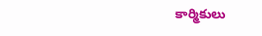కార్మికులు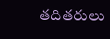తదితరులు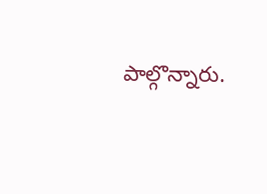పాల్గొన్నారు.